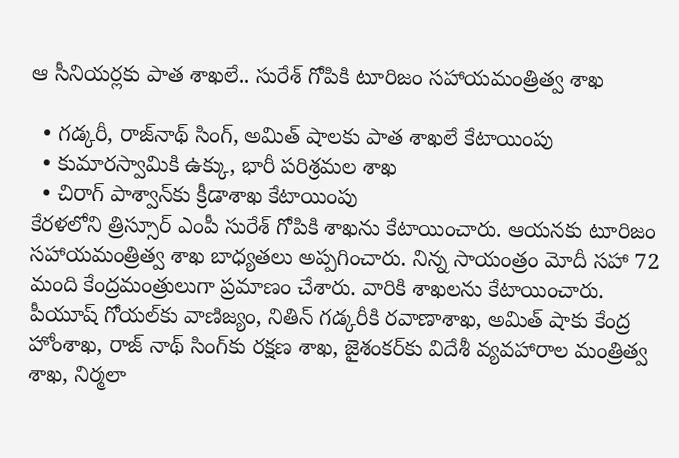ఆ సీనియర్లకు పాత శాఖలే.. సురేశ్ గోపికి టూరిజం సహాయమంత్రిత్వ శాఖ

  • గడ్కరీ, రాజ్‌నాథ్ సింగ్, అమిత్ షాలకు పాత శాఖలే కేటాయింపు
  • కుమారస్వామికి ఉక్కు, భారీ పరిశ్రమల శాఖ
  • చిరాగ్ పాశ్వాన్‌కు క్రీడాశాఖ కేటాయింపు
కేరళలోని త్రిస్సూర్ ఎంపీ సురేశ్ గోపికి శాఖను కేటాయించారు. ఆయనకు టూరిజం సహాయమంత్రిత్వ శాఖ బాధ్యతలు అప్పగించారు. నిన్న సాయంత్రం మోదీ సహా 72 మంది కేంద్రమంత్రులుగా ప్రమాణం చేశారు. వారికి శాఖలను కేటాయించారు. పీయూష్ గోయల్‌కు వాణిజ్యం, నితిన్ గడ్కరీకి రవాణాశాఖ, అమిత్ షాకు కేంద్ర హోంశాఖ, రాజ్ నాథ్ సింగ్‌కు రక్షణ శాఖ, జైశంకర్‌కు విదేశీ వ్యవహారాల మంత్రిత్వ శాఖ, నిర్మలా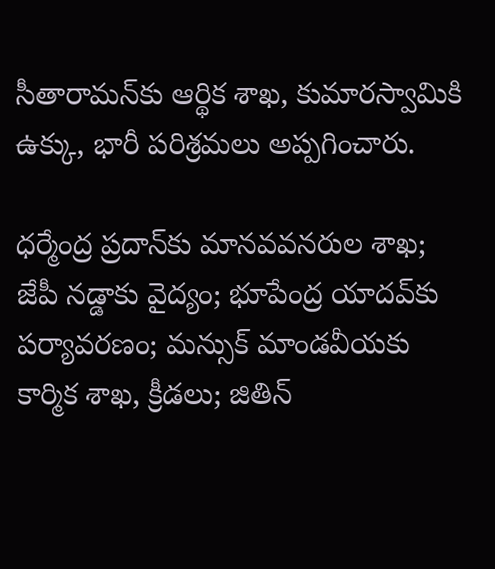సీతారామన్‌కు ఆర్థిక శాఖ, కుమారస్వామికి ఉక్కు, భారీ పరిశ్రమలు అప్పగించారు.

ధర్మేంద్ర ప్రదాన్‌కు మానవవనరుల శాఖ; జేపీ నడ్డాకు వైద్యం; భూపేంద్ర యాదవ్‌కు పర్యావరణం; మన్సుక్ మాండవీయకు కార్మిక శాఖ, క్రీడలు; జితిన్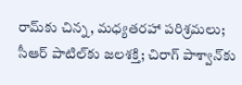రామ్‌కు చిన్న, మధ్యతరహా పరిశ్రమలు; సీఆర్ పాటిల్‌కు జలశక్తి; చిరాగ్ పాశ్వాన్‌కు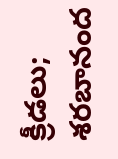క్రీడలు; శరబానంద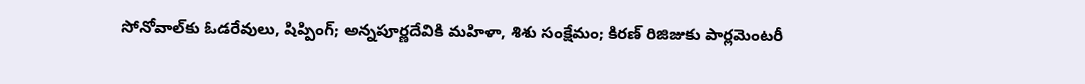సోనోవాల్‌కు ఓడరేవులు, షిప్పింగ్; అన్నపూర్ణదేవికి మహిళా, శిశు సంక్షేమం; కిరణ్ రిజిజుకు పార్లమెంటరీ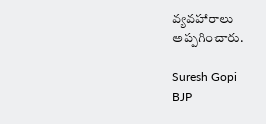వ్యవహారాలు అప్పగించారు.

Suresh Gopi
BJP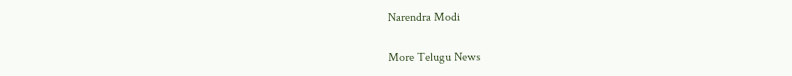Narendra Modi

More Telugu News